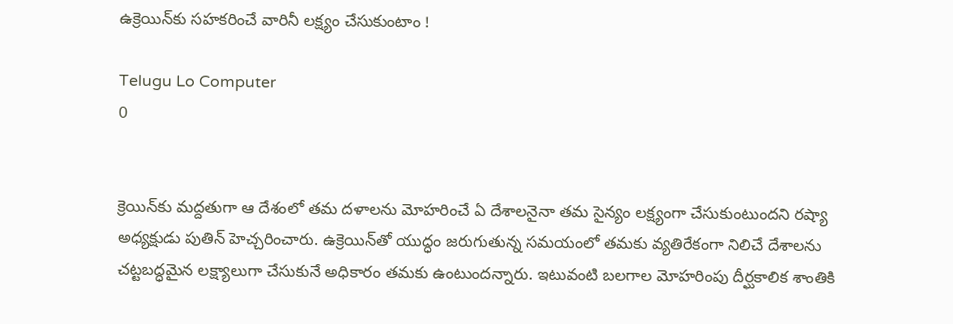ఉక్రెయిన్‌కు సహకరించే వారినీ లక్ష్యం చేసుకుంటాం !

Telugu Lo Computer
0


క్రెయిన్‌కు మద్దతుగా ఆ దేశంలో తమ దళాలను మోహరించే ఏ దేశాలనైనా తమ సైన్యం లక్ష్యంగా చేసుకుంటుందని రష్యా అధ్యక్షుడు పుతిన్‌ హెచ్చరించారు. ఉక్రెయిన్‌తో యుద్ధం జరుగుతున్న సమయంలో తమకు వ్యతిరేకంగా నిలిచే దేశాలను చట్టబద్ధమైన లక్ష్యాలుగా చేసుకునే అధికారం తమకు ఉంటుందన్నారు. ఇటువంటి బలగాల మోహరింపు దీర్ఘకాలిక శాంతికి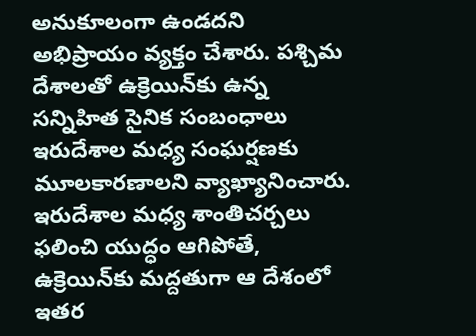అనుకూలంగా ఉండదని అభిప్రాయం వ్యక్తం చేశారు. పశ్చిమ దేశాలతో ఉక్రెయిన్‌కు ఉన్న సన్నిహిత సైనిక సంబంధాలు ఇరుదేశాల మధ్య సంఘర్షణకు మూలకారణాలని వ్యాఖ్యానించారు. ఇరుదేశాల మధ్య శాంతిచర్చలు ఫలించి యుద్ధం ఆగిపోతే, ఉక్రెయిన్‌కు మద్దతుగా ఆ దేశంలో ఇతర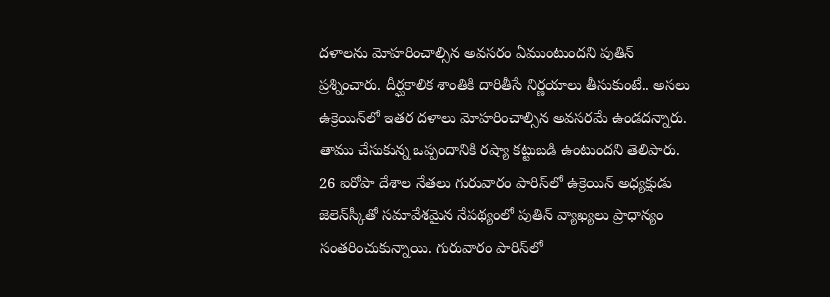దళాలను మోహరించాల్సిన అవసరం ఏముంటుందని పుతిన్‌ ప్రశ్నించారు. దీర్ఘకాలిక శాంతికి దారితీసే నిర్ణయాలు తీసుకుంటే.. అసలు ఉక్రెయిన్‌లో ఇతర దళాలు మోహరించాల్సిన అవసరమే ఉండదన్నారు. తాము చేసుకున్న ఒప్పందానికి రష్యా కట్టుబడి ఉంటుందని తెలిపారు. 26 ఐరోపా దేశాల నేతలు గురువారం పారిస్‌లో ఉక్రెయిన్‌ అధ్యక్షుడు జెలెన్‌స్కీతో సమావేశమైన నేపథ్యంలో పుతిన్‌ వ్యాఖ్యలు ప్రాధాన్యం సంతరించుకున్నాయి. గురువారం పారిస్‌లో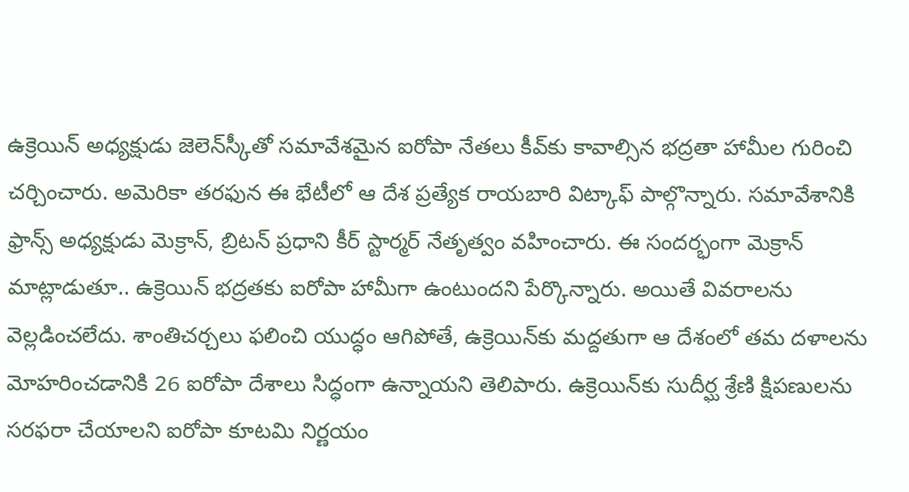ఉక్రెయిన్‌ అధ్యక్షుడు జెలెన్‌స్కీతో సమావేశమైన ఐరోపా నేతలు కీవ్‌కు కావాల్సిన భద్రతా హామీల గురించి చర్చించారు. అమెరికా తరఫున ఈ భేటీలో ఆ దేశ ప్రత్యేక రాయబారి విట్కాఫ్‌ పాల్గొన్నారు. సమావేశానికి ఫ్రాన్స్‌ అధ్యక్షుడు మెక్రాన్, బ్రిటన్‌ ప్రధాని కీర్‌ స్టార్మర్‌ నేతృత్వం వహించారు. ఈ సందర్భంగా మెక్రాన్‌ మాట్లాడుతూ.. ఉక్రెయిన్‌ భద్రతకు ఐరోపా హామీగా ఉంటుందని పేర్కొన్నారు. అయితే వివరాలను వెల్లడించలేదు. శాంతిచర్చలు ఫలించి యుద్ధం ఆగిపోతే, ఉక్రెయిన్‌కు మద్దతుగా ఆ దేశంలో తమ దళాలను మోహరించడానికి 26 ఐరోపా దేశాలు సిద్ధంగా ఉన్నాయని తెలిపారు. ఉక్రెయిన్‌కు సుదీర్ఘ శ్రేణి క్షిపణులను సరఫరా చేయాలని ఐరోపా కూటమి నిర్ణయం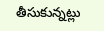తీసుకున్నట్లు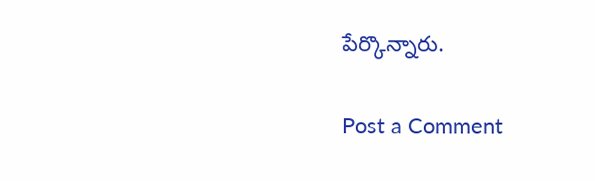పేర్కొన్నారు.

Post a Comment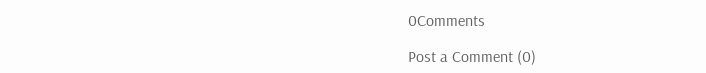0Comments

Post a Comment (0)